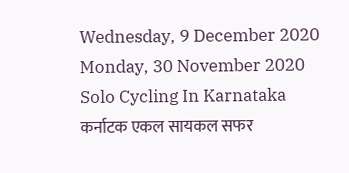Wednesday, 9 December 2020
Monday, 30 November 2020
Solo Cycling In Karnataka कर्नाटक एकल सायकल सफर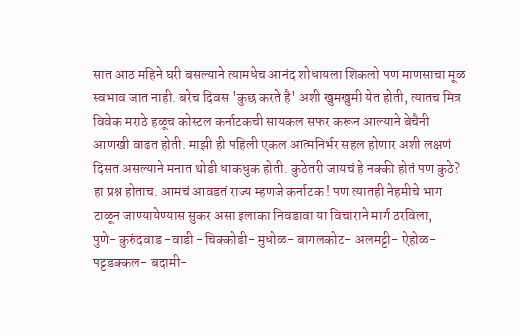सात आठ महिने घरी बसल्याने त्यामधेच आनंद शोधायला शिकलो पण माणसाचा मूळ स्वभाव जात नाही. बरेच दिवस 'कुछ करते है' अशी खुमखुमी येत होती, त्यातच मित्र विवेक मराठे हळूच कोस्टल कर्नाटकची सायकल सफर करून आल्याने बेचैनी आणखी वाढत होती. माझी ही पहिली एकल आत्मनिर्भर सहल होणार अशी लक्षणं दिसत असल्याने मनात थोडी धाकधुक होती. कुठेतरी जायचं हे नक्की होतं पण कुठे? हा प्रश्न होताच. आमचं आवडतं राज्य म्हणजे कर्नाटक ! पण त्यातही नेहमीचे भाग टाळून जाण्यायेण्यास सुकर असा इलाका निवडावा या विचाराने मार्ग ठरविला,
पुणे- कुरुंदवाड -वाडी -चिक्कोडी- मुधोळ- बागलकोट- अलमट्टी- ऐहोळ- पट्टडक्कल- बदामी-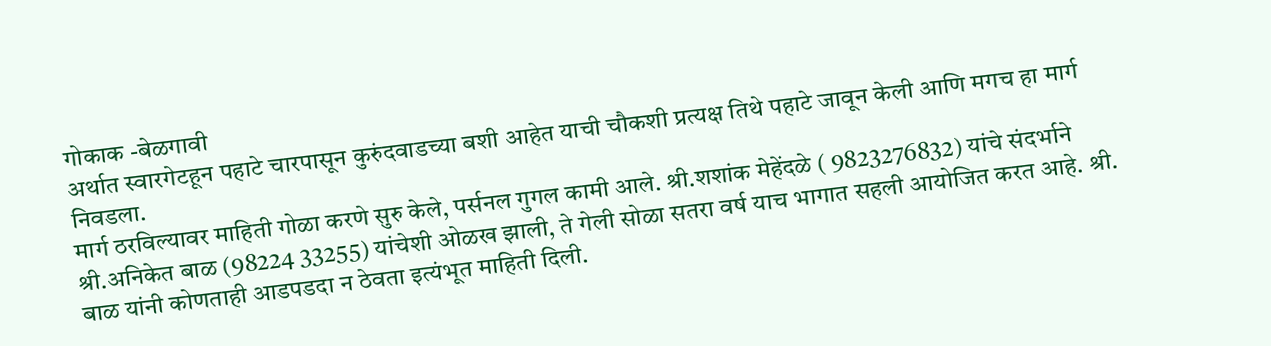गोकाक -बेळगावी
अर्थात स्वारगेटहून पहाटे चारपासून कुरुंदवाडच्या बशी आहेत याची चौकशी प्रत्यक्ष तिथे पहाटे जावून केली आणि मगच हा मार्ग निवडला.
मार्ग ठरविल्यावर माहिती गोळा करणे सुरु केले, पर्सनल गुगल कामी आले. श्री.शशांक मेहेंदळे ( 9823276832) यांचे संदर्भाने श्री.अनिकेत बाळ (98224 33255) यांचेशी ओळख झाली, ते गेली सोळा सतरा वर्ष याच भागात सहली आयोजित करत आहे. श्री. बाळ यांनी कोणताही आडपडदा न ठेवता इत्यंभूत माहिती दिली.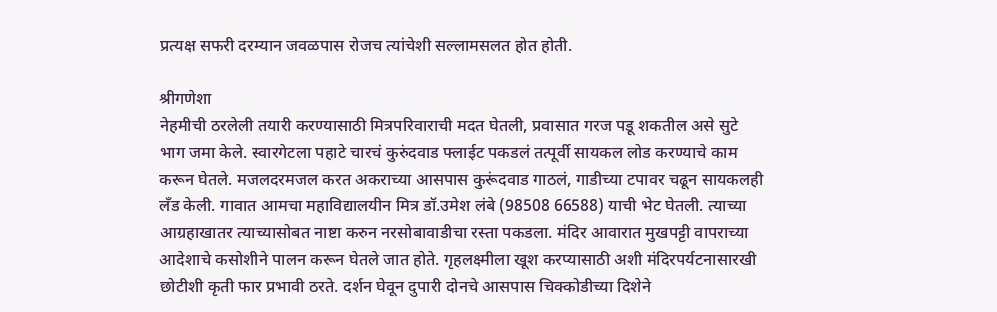प्रत्यक्ष सफरी दरम्यान जवळपास रोजच त्यांचेशी सल्लामसलत होत होती.

श्रीगणेशा
नेहमीची ठरलेली तयारी करण्यासाठी मित्रपरिवाराची मदत घेतली, प्रवासात गरज पडू शकतील असे सुटे भाग जमा केले. स्वारगेटला पहाटे चारचं कुरुंदवाड फ्लाईट पकडलं तत्पूर्वी सायकल लोड करण्याचे काम करून घेतले. मजलदरमजल करत अकराच्या आसपास कुरूंदवाड गाठलं, गाडीच्या टपावर चढून सायकलही लँड केली. गावात आमचा महाविद्यालयीन मित्र डॉ.उमेश लंबे (98508 66588) याची भेट घेतली. त्याच्या आग्रहाखातर त्याच्यासोबत नाष्टा करुन नरसोबावाडीचा रस्ता पकडला. मंदिर आवारात मुखपट्टी वापराच्या आदेशाचे कसोशीने पालन करून घेतले जात होते. गृहलक्ष्मीला खूश करप्यासाठी अशी मंदिरपर्यटनासारखी छोटीशी कृती फार प्रभावी ठरते. दर्शन घेवून दुपारी दोनचे आसपास चिक्कोडीच्या दिशेने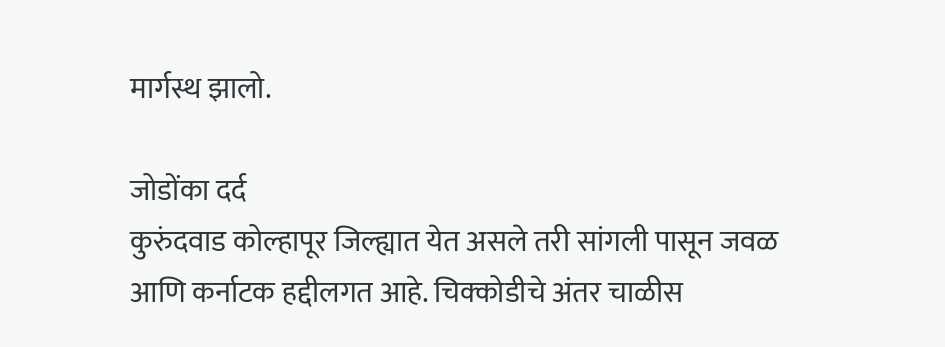मार्गस्थ झालो.

जोडोंका दर्द
कुरुंदवाड कोल्हापूर जिल्ह्यात येत असले तरी सांगली पासून जवळ आणि कर्नाटक हद्दीलगत आहे. चिक्कोडीचे अंतर चाळीस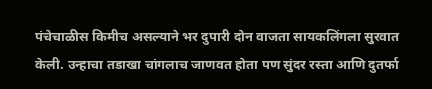पंचेचाळीस किमीच असल्याने भर दुपारी दोन वाजता सायकलिंगला सुरवात केली. उन्हाचा तडाखा चांगलाच जाणवत होता पण सुंदर रस्ता आणि दुतर्फा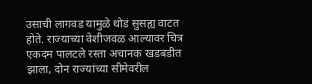उसाची लागवड यामुळे थोडं सुसह्य वाटत होते. राज्याच्या वेशीजवळ आल्यावर चित्र एकदम पालटले रस्ता अचानक खडबडीत झाला, दोन राज्यांच्या सीमेवरील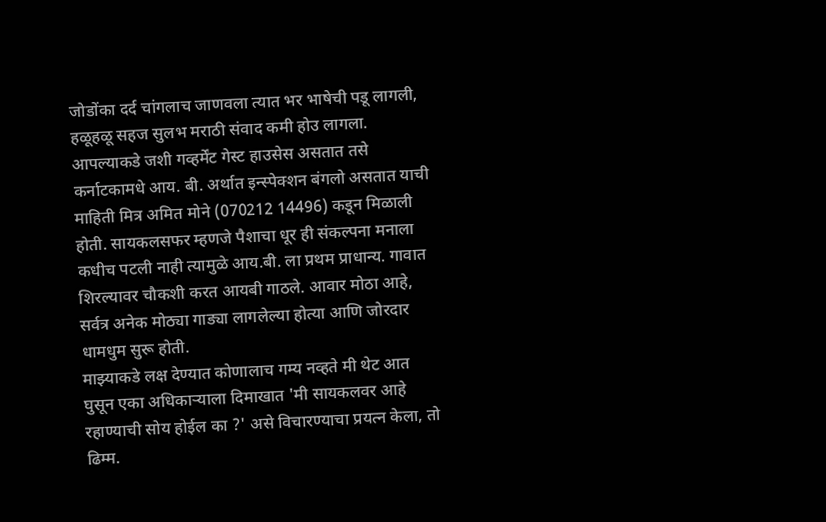जोडोंका दर्द चांगलाच जाणवला त्यात भर भाषेची पडू लागली, हळूहळू सहज सुलभ मराठी संवाद कमी होउ लागला.
आपल्याकडे जशी गव्हर्मेंट गेस्ट हाउसेस असतात तसे कर्नाटकामधे आय. बी. अर्थात इन्स्पेक्शन बंगलो असतात याची माहिती मित्र अमित मोने (070212 14496) कडून मिळाली होती. सायकलसफर म्हणजे पैशाचा धूर ही संकल्पना मनाला कधीच पटली नाही त्यामुळे आय.बी. ला प्रथम प्राधान्य. गावात शिरल्यावर चौकशी करत आयबी गाठले. आवार मोठा आहे, सर्वत्र अनेक मोठ्या गाड्या लागलेल्या होत्या आणि जोरदार धामधुम सुरू होती.
माझ्याकडे लक्ष देण्यात कोणालाच गम्य नव्हते मी थेट आत घुसून एका अधिकाऱ्याला दिमाखात 'मी सायकलवर आहे रहाण्याची सोय होईल का ?' असे विचारण्याचा प्रयत्न केला, तो ढिम्म.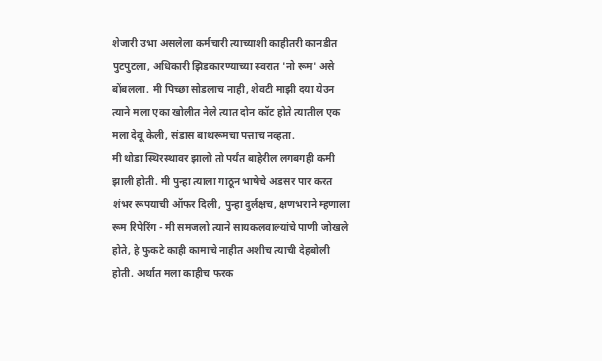शेजारी उभा असलेला कर्मचारी त्याच्याशी काहीतरी कानडीत पुटपुटला, अधिकारी झिडकारण्याच्या स्वरात 'नो रूम' असे बोंबलला. मी पिच्छा सोडलाच नाही, शेवटी माझी दया येउन त्याने मला एका खोलीत नेले त्यात दोन कॉट होते त्यातील एक मला देवू केली, संडास बाथरूमचा पत्ताच नव्हता.
मी थोडा स्थिरस्थावर झालो तो पर्यंत बाहेरील लगबगही कमी झाली होती. मी पुन्हा त्याला गाठून भाषेचे अडसर पार करत शंभर रूपयाची ऑफर दिली, पुन्हा दुर्लक्षच, क्षणभराने म्हणाला रूम रिपेरिंग - मी समजलो त्याने सायकलवाल्यांचे पाणी जोखले होते, हे फुकटे काही कामाचे नाहीत अशीच त्याची देहबोली होती. अर्थात मला काहीच फरक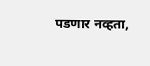पडणार नव्हता,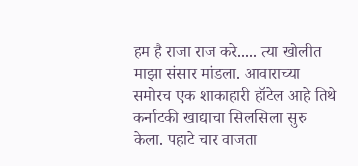हम है राजा राज करे..... त्या खोलीत माझा संसार मांडला. आवाराच्या समोरच एक शाकाहारी हॉटेल आहे तिथे कर्नाटकी खाद्याचा सिलसिला सुरु केला. पहाटे चार वाजता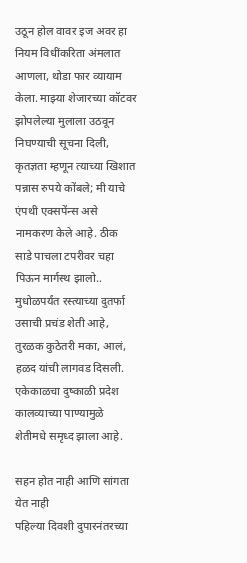उठून होल वावर इज अवर हा नियम विधींकरिता अंमलात आणला, थोडा फार व्यायाम केला. माझ्या शेजारच्या कॉटवर झोपलेल्या मुलाला उठवून निघण्याची सूचना दिली, कृतज्ञता म्हणून त्याच्या खिशात पन्नास रुपये कोंबले; मी याचे एंपथी एक्सपेंन्स असे नामकरण केले आहे. ठीक साडे पाचला टपरीवर चहा पिऊन मार्गस्थ झालो..
मुधोळपर्यंत रस्त्याच्या दुतर्फा उसाची प्रचंड शेती आहे, तुरळक कुठेतरी मका, आलं, हळद यांची लागवड दिसली. एकेकाळचा दुष्काळी प्रदेश कालव्याच्या पाण्यामुळे शेतीमधे समृध्द झाला आहे.

सहन होत नाही आणि सांगता येत नाही
पहिल्या दिवशी दुपारनंतरच्या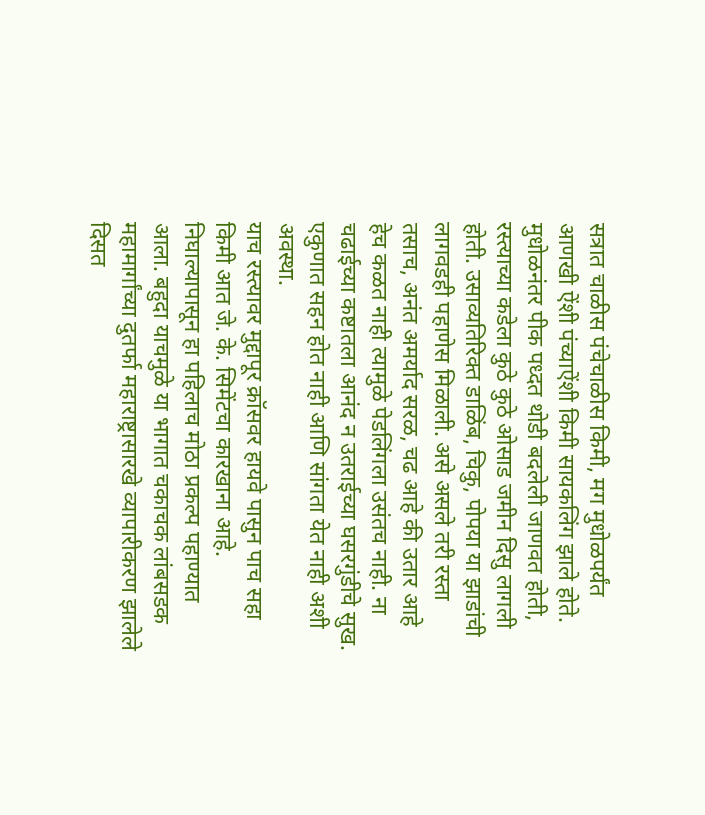सत्रात चाळीस पंचेचाळीस किमी, मग मुधोळपर्यंत आणखी ऐंशी पंच्याऐंशी किमी सायकलिंग झाले होते. मुधोळनंतर पीक पध्दत थोडी बदलेली जाणवत होती, रस्त्याच्या कडेला कुठे कुठे ओसाड जमीन दिसु लागली होती. उसाव्यतिरिक्त डाळिंब, चिकु, पोपया या झाडांची लागवडही पहाणेस मिळाली. असे असले तरी रस्ता तसाच, अनंत अमर्याद सरळ, चढ आहे की उतार आहे हेच कळत नाही त्यामुळे पेडलिंगला उसंतच नाही. ना चढाईच्या कष्टातला आनंद न उतराईच्या घसरगुंडीचे सुख. एकुणात सहन होत नाही आणि सांगता येत नाही अशी अवस्था.
याच रस्त्यावर मुद्दापूर क्रॉसवर हायवे पासुन पाच सहा किमी आत जे. के. सिमेंटचा कारखाना आहे. निघाल्यापासून हा पहिलाच मोठा प्रकल्प पहाण्यात आला. बहुदा याचमुळे या भागात चकाचक लांबसडक महामार्गांच्या दुतर्फा महाराष्ट्रासारखे व्यापारीकरण झालेले दिसत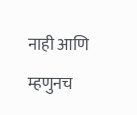नाही आणि म्हणुनच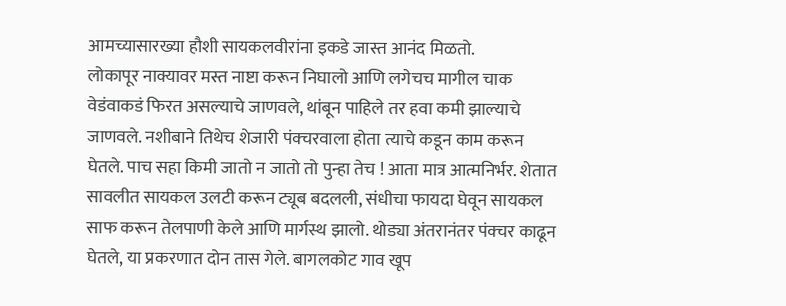आमच्यासारख्या हौशी सायकलवीरांना इकडे जास्त आनंद मिळतो.
लोकापूर नाक्यावर मस्त नाष्टा करून निघालो आणि लगेचच मागील चाक वेडंवाकडं फिरत असल्याचे जाणवले, थांबून पाहिले तर हवा कमी झाल्याचे जाणवले. नशीबाने तिथेच शेजारी पंक्चरवाला होता त्याचे कडून काम करून घेतले. पाच सहा किमी जातो न जातो तो पुन्हा तेच ! आता मात्र आत्मनिर्भर. शेतात सावलीत सायकल उलटी करून ट्यूब बदलली, संधीचा फायदा घेवून सायकल साफ करून तेलपाणी केले आणि मार्गस्थ झालो. थोड्या अंतरानंतर पंक्चर काढून घेतले, या प्रकरणात दोन तास गेले. बागलकोट गाव खूप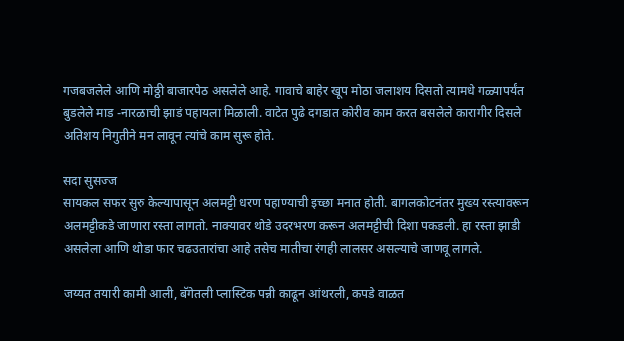गजबजलेले आणि मोठ्ठी बाजारपेठ असलेले आहे. गावाचे बाहेर खूप मोठा जलाशय दिसतो त्यामधे गळ्यापर्यंत बुडलेले माड -नारळाची झाडं पहायला मिळाली. वाटेत पुढे दगडात कोरीव काम करत बसलेले कारागीर दिसले अतिशय निगुतीने मन लावून त्यांचे काम सुरू होते.

सदा सुसज्ज
सायकल सफर सुरु केल्यापासून अलमट्टी धरण पहाण्याची इच्छा मनात होती. बागलकोटनंतर मुख्य रस्त्यावरून अलमट्टीकडे जाणारा रस्ता लागतो. नाक्यावर थोडे उदरभरण करून अलमट्टीची दिशा पकडली. हा रस्ता झाडी असलेला आणि थोडा फार चढउतारांचा आहे तसेच मातीचा रंगही लालसर असल्याचे जाणवू लागले.

जय्यत तयारी कामी आली, बॅगेतली प्लास्टिक पन्नी काढून आंथरली, कपडे वाळत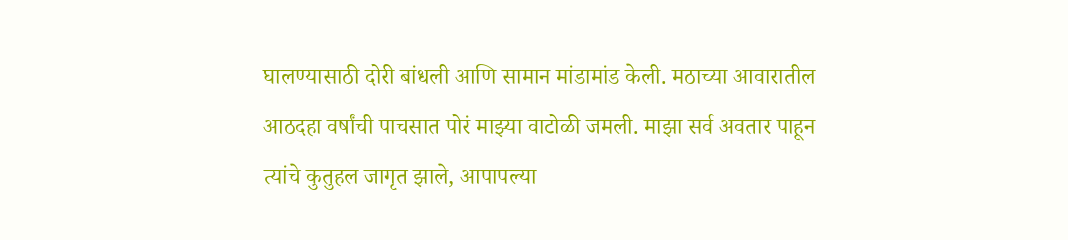घालण्यासाठी दोरी बांधली आणि सामान मांडामांड केली. मठाच्या आवारातील आठदहा वर्षांची पाचसात पोरं माझ्या वाटोळी जमली. माझा सर्व अवतार पाहून त्यांचे कुतुहल जागृत झाले, आपापल्या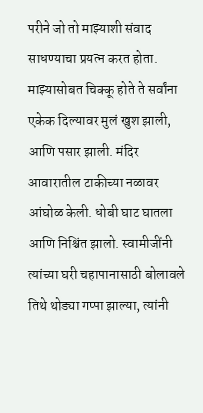परीने जो तो माझ्याशी संवाद साधण्याचा प्रयत्न करत होता. माझ्यासोबत चिक्कू होते ते सर्वांना एकेक दिल्यावर मुलं खुश झाली, आणि पसार झाली. मंदिर आवारातील टाकीच्या नळावर आंघोळ केली. धोबी घाट घातला आणि निश्चिंत झालो. स्वामीजींनी त्यांच्या घरी चहापानासाठी बोलावले तिथे थोड्या गप्पा झाल्या, त्यांनी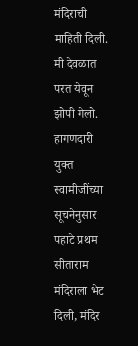मंदिराची माहिती दिली. मी देवळात परत येवून झोपी गेलो.
हागणदारी युक्त
स्वामीजींच्या सूचनेनुसार पहाटे प्रथम सीताराम मंदिराला भेट दिली, मंदिर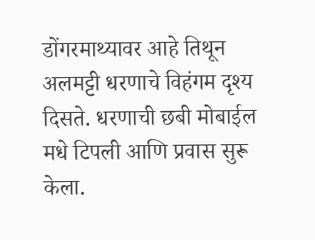डोंगरमाथ्यावर आहे तिथून अलमट्टी धरणाचे विहंगम दृश्य दिसते. धरणाची छबी मोबाईल मधे टिपली आणि प्रवास सुरू केला.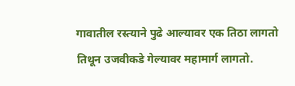गावातील रस्त्याने पुढे आल्यावर एक तिठा लागतो तिथून उजवीकडे गेल्यावर महामार्ग लागतो.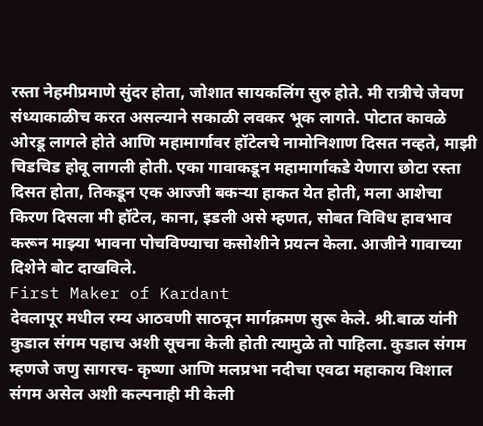रस्ता नेहमीप्रमाणे सुंदर होता, जोशात सायकलिंग सुरु होते. मी रात्रीचे जेवण संध्याकाळीच करत असल्याने सकाळी लवकर भूक लागते. पोटात कावळे ओरडू लागले होते आणि महामार्गावर हॉटेलचे नामोनिशाण दिसत नव्हते, माझी चिडचिड होवू लागली होती. एका गावाकडून महामार्गाकडे येणारा छोटा रस्ता दिसत होता, तिकडून एक आज्जी बकऱ्या हाकत येत होती, मला आशेचा किरण दिसला मी हॉटेल, काना, इडली असे म्हणत, सोबत विविध हावभाव करून माझ्या भावना पोचविण्याचा कसोशीने प्रयत्न केला. आजीने गावाच्या दिशेने बोट दाखविले.
First Maker of Kardant
देवलापूर मधील रम्य आठवणी साठवून मार्गक्रमण सुरू केले. श्री.बाळ यांनी कुडाल संगम पहाच अशी सूचना केली होती त्यामुळे तो पाहिला. कुडाल संगम म्हणजे जणु सागरच- कृष्णा आणि मलप्रभा नदीचा एवढा महाकाय विशाल संगम असेल अशी कल्पनाही मी केली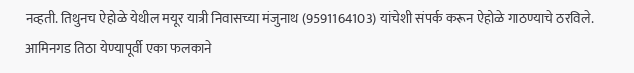नव्हती. तिथुनच ऐहोळे येथील मयूर यात्री निवासच्या मंजुनाथ (9591164103) यांचेशी संपर्क करून ऐहोळे गाठण्याचे ठरविले. आमिनगड तिठा येण्यापूर्वी एका फलकाने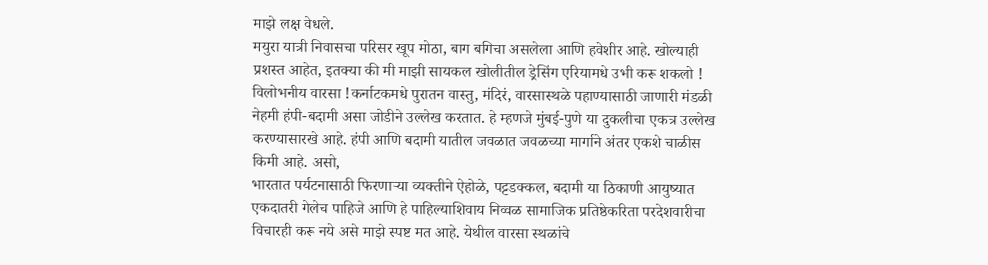माझे लक्ष वेधले.
मयुरा यात्री निवासचा परिसर खूप मोठा, बाग बगिचा असलेला आणि हवेशीर आहे. खोल्याही प्रशस्त आहेत, इतक्या की मी माझी सायकल खोलीतील ड्रेसिंग एरियामधे उभी करू शकलो !
विलोभनीय वारसा !कर्नाटकमधे पुरातन वास्तु, मंदिरं, वारसास्थळे पहाण्यासाठी जाणारी मंडळी नेहमी हंपी-बदामी असा जोडीने उल्लेख करतात. हे म्हणजे मुंबई-पुणे या दुकलीचा एकत्र उल्लेख करण्यासारखे आहे. हंपी आणि बदामी यातील जवळात जवळच्या मार्गाने अंतर एकशे चाळीस किमी आहे. असो,
भारतात पर्यटनासाठी फिरणाऱ्या व्यक्तीने ऐहोळे, पट्टडक्कल, बदामी या ठिकाणी आयुष्यात एकदातरी गेलेच पाहिजे आणि हे पाहिल्याशिवाय निव्वळ सामाजिक प्रतिष्ठेकरिता परदेशवारीचा विचारही करू नये असे माझे स्पष्ट मत आहे. येथील वारसा स्थळांचे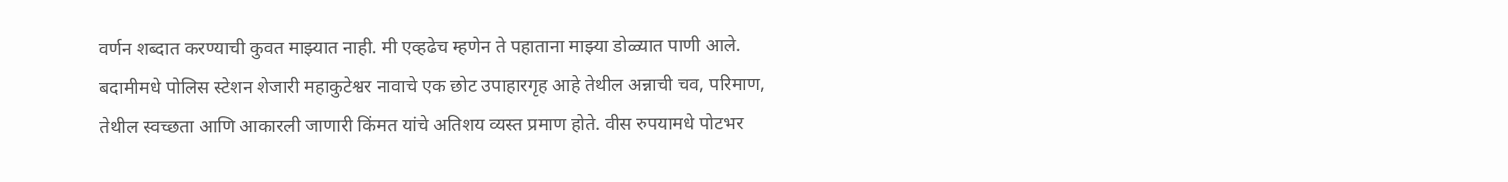वर्णन शब्दात करण्याची कुवत माझ्यात नाही. मी एव्हढेच म्हणेन ते पहाताना माझ्या डोळ्यात पाणी आले.
बदामीमधे पोलिस स्टेशन शेजारी महाकुटेश्वर नावाचे एक छोट उपाहारगृह आहे तेथील अन्नाची चव, परिमाण, तेथील स्वच्छता आणि आकारली जाणारी किंमत यांचे अतिशय व्यस्त प्रमाण होते. वीस रुपयामधे पोटभर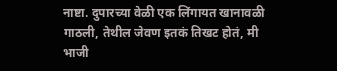नाष्टा. दुपारच्या वेळी एक लिंगायत खानावळी गाठली, तेथील जेवण इतकं तिखट होतं, मी भाजी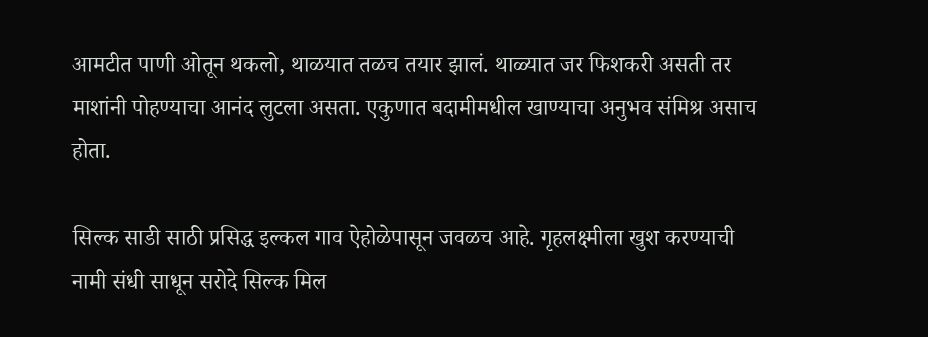आमटीत पाणी ओतून थकलो, थाळयात तळच तयार झालं. थाळ्यात जर फिशकरी असती तर माशांनी पोहण्याचा आनंद लुटला असता. एकुणात बदामीमधील खाण्याचा अनुभव संमिश्र असाच होता.

सिल्क साडी साठी प्रसिद्ध इल्कल गाव ऐहोळेपासून जवळच आहे. गृहलक्ष्मीला खुश करण्याची नामी संधी साधून सरोदे सिल्क मिल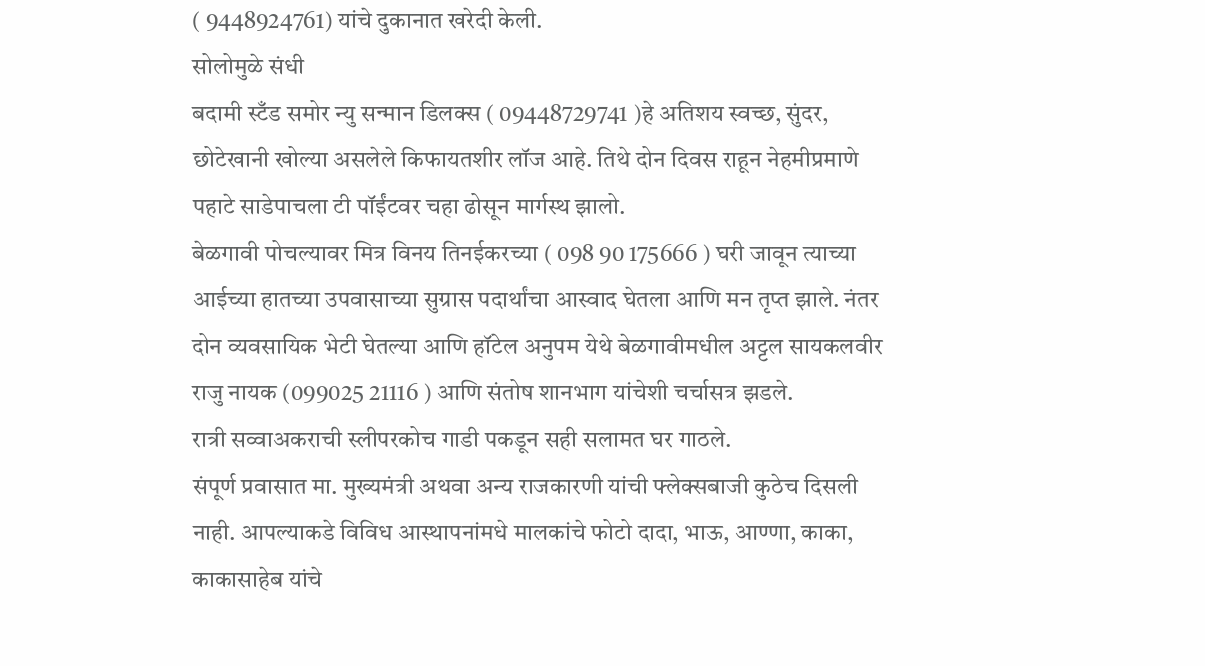( 9448924761) यांचे दुकानात खरेदी केली.
सोलोमुळे संधी
बदामी स्टँड समोर न्यु सन्मान डिलक्स ( 09448729741 )हे अतिशय स्वच्छ, सुंदर, छोटेखानी खोल्या असलेले किफायतशीर लॉज आहे. तिथे दोन दिवस राहून नेहमीप्रमाणे पहाटे साडेपाचला टी पॉईंटवर चहा ढोसून मार्गस्थ झालो.
बेळगावी पोचल्यावर मित्र विनय तिनईकरच्या ( 098 90 175666 ) घरी जावून त्याच्या आईच्या हातच्या उपवासाच्या सुग्रास पदार्थांचा आस्वाद घेतला आणि मन तृप्त झाले. नंतर दोन व्यवसायिक भेटी घेतल्या आणि हॉटेल अनुपम येथे बेळगावीमधील अट्टल सायकलवीर राजु नायक (099025 21116 ) आणि संतोष शानभाग यांचेशी चर्चासत्र झडले.
रात्री सव्वाअकराची स्लीपरकोच गाडी पकडून सही सलामत घर गाठले.
संपूर्ण प्रवासात मा. मुख्यमंत्री अथवा अन्य राजकारणी यांची फ्लेक्सबाजी कुठेच दिसली नाही. आपल्याकडे विविध आस्थापनांमधे मालकांचे फोटो दादा, भाऊ, आण्णा, काका, काकासाहेब यांचे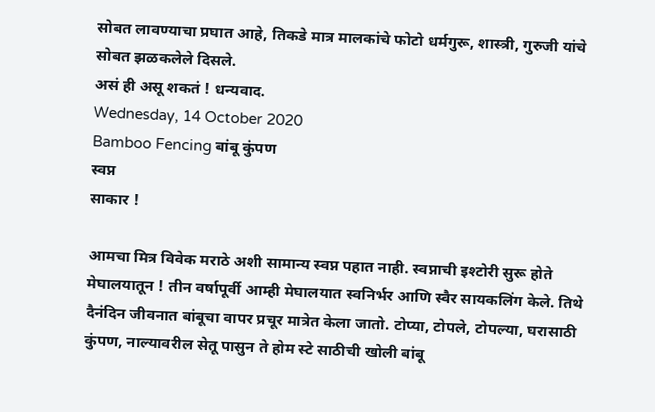सोबत लावण्याचा प्रघात आहे, तिकडे मात्र मालकांचे फोटो धर्मगुरू, शास्त्री, गुरुजी यांचे सोबत झळकलेले दिसले.
असं ही असू शकतं ! धन्यवाद.
Wednesday, 14 October 2020
Bamboo Fencing बांबू कुंपण
स्वप्न
साकार !

आमचा मित्र विवेक मराठे अशी सामान्य स्वप्न पहात नाही. स्वप्नाची इश्टोरी सुरू होते मेघालयातून ! तीन वर्षापूर्वी आम्ही मेघालयात स्वनिर्भर आणि स्वैर सायकलिंग केले. तिथे दैनंदिन जीवनात बांबूचा वापर प्रचूर मात्रेत केला जातो. टोप्या, टोपले, टोपल्या, घरासाठी कुंपण, नाल्यावरील सेतू पासुन ते होम स्टे साठीची खोली बांबू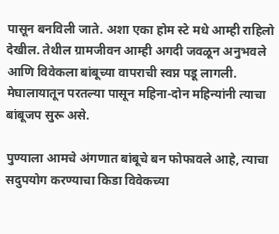पासून बनविली जाते. अशा एका होम स्टे मधे आम्ही राहिलो देखील. तेथील ग्रामजीवन आम्ही अगदी जवळून अनुभवले आणि विवेकला बांबूच्या वापराची स्वप्न पडू लागली. मेघालायातून परतल्या पासून महिना-दोन महिन्यांनी त्याचा बांबूजप सुरू असे.

पुण्याला आमचे अंगणात बांबूचे बन फोफावले आहे, त्याचा सदुपयोग करण्याचा किडा विवेकच्या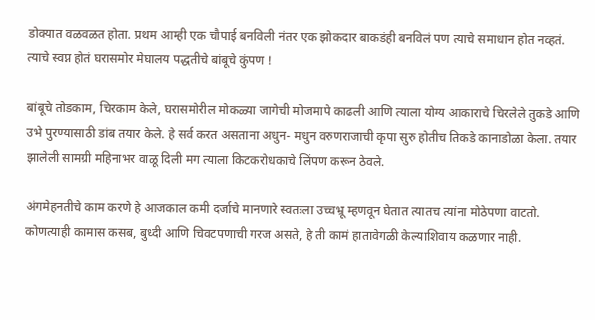डोक्यात वळवळत होता. प्रथम आम्ही एक चौपाई बनविली नंतर एक झोकदार बाकडंही बनविलं पण त्याचे समाधान होत नव्हतं. त्याचे स्वप्न होतं घरासमोर मेघालय पद्धतीचे बांबूचे कुंपण !

बांबूचे तोडकाम, चिरकाम केले, घरासमोरील मोकळ्या जागेची मोजमापे काढली आणि त्याला योग्य आकाराचे चिरलेले तुकडे आणि उभे पुरण्यासाठी डांब तयार केले. हे सर्व करत असताना अधुन- मधुन वरुणराजाची कृपा सुरु होतीच तिकडे कानाडोळा केला. तयार झालेली सामग्री महिनाभर वाळू दिली मग त्याला किटकरोधकाचे लिंपण करून ठेवले.

अंगमेहनतीचे काम करणे हे आजकाल कमी दर्जाचे मानणारे स्वतःला उच्चभ्रू म्हणवून घेतात त्यातच त्यांना मोठेपणा वाटतो. कोणत्याही कामास कसब, बुध्दी आणि चिवटपणाची गरज असते, हे ती कामं हातावेगळी केल्याशिवाय कळणार नाही.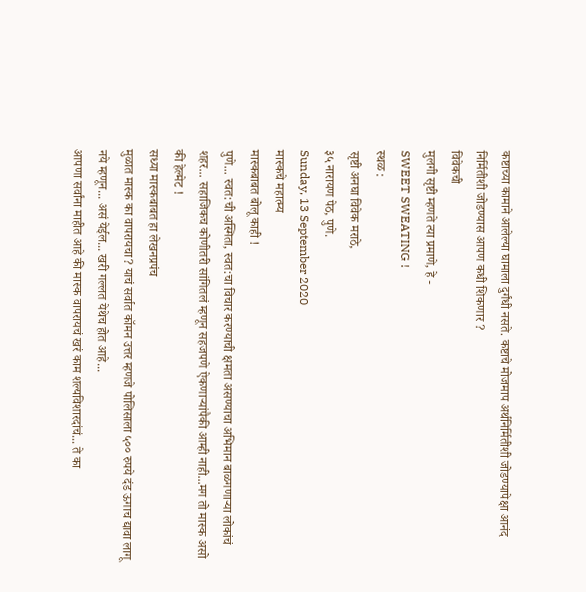कष्टाच्या कामाने आलेल्या घामाला दुर्गंधी नसते. कष्टाचे मोजमाप अर्थनिर्मितीशी जोडण्यापेक्षा आनंद निर्मितीशी जोडण्यास आपण कधी शिकणार ?
विवेकची
मुलगी सृष्टी म्हणते त्या प्रमाणे, हे -
SWEET SWEATING !
स्थळ :
सृष्टी अनघा विवेक मराठे,
३५ नारायण पेठ, पुणे.
Sunday, 13 September 2020
मास्कचे महात्म्य
मास्कबाबत बोलू काही !
पुणे... स्वत:ची अस्मिता, स्वत:चा विचार करण्याची क्षमता असण्याचा अभिमान बाळगणाऱ्या लोकांचं शहर... सहाजिकच कोणीतरी सांगितलं म्हणून सहजपणे ऐकणाऱ्यांपैकी आम्ही नाही...मग तो मास्क असो की हेल्मेट !
सध्या मास्कबाबत हा लेखनप्रपंच
मुळात मास्क का वापरायचा? याचं सर्वात कॉमन उत्तर म्हणजे पोलिसाला ५०० रुपये दंड ऊगाच द्यावा लागू नये म्हणून... असं येईल... खरी गल्लत येथेच होत आहे...
आपणा सर्वांना माहीत आहे की मास्क वापरायचं खरं काम शल्यविशारदांचं... ते का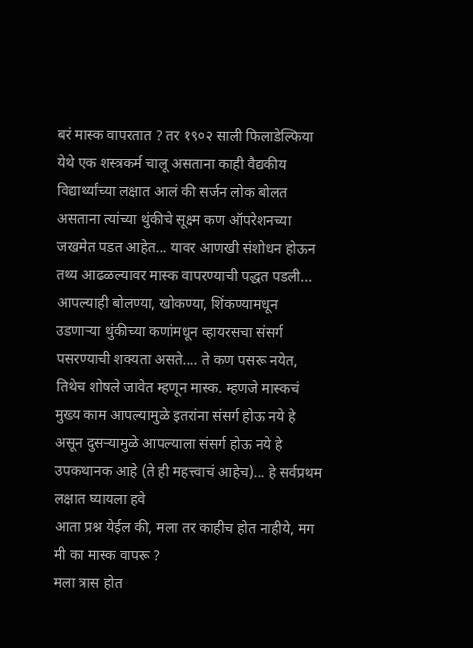बरं मास्क वापरतात ? तर १९०२ साली फिलाडेल्फिया येथे एक शस्त्रकर्म चालू असताना काही वैद्यकीय विद्यार्थ्यांच्या लक्षात आलं की सर्जन लोक बोलत असताना त्यांच्या थुंकीचे सूक्ष्म कण ऑपरेशनच्या जखमेत पडत आहेत... यावर आणखी संशोधन होऊन तथ्य आढळल्यावर मास्क वापरण्याची पद्धत पडली...
आपल्याही बोलण्या, खोकण्या, शिंकण्यामधून उडणाऱ्या थुंकीच्या कणांमधून व्हायरसचा संसर्ग पसरण्याची शक्यता असते.... ते कण पसरू नयेत, तिथेच शोषले जावेत म्हणून मास्क. म्हणजे मास्कचं मुख्य काम आपल्यामुळे इतरांना संसर्ग होऊ नये हे असून दुसऱ्यामुळे आपल्याला संसर्ग होऊ नये हे उपकथानक आहे (ते ही महत्त्वाचं आहेच)... हे सर्वप्रथम लक्षात घ्यायला हवे
आता प्रश्न येईल की, मला तर काहीच होत नाहीये, मग मी का मास्क वापरू ?
मला त्रास होत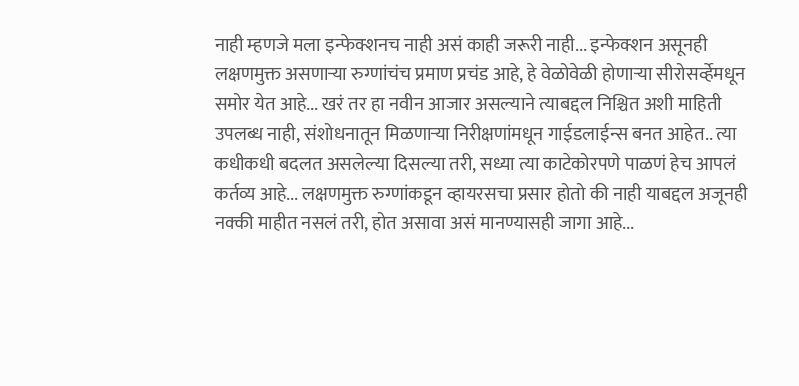नाही म्हणजे मला इन्फेक्शनच नाही असं काही जरूरी नाही... इन्फेक्शन असूनही लक्षणमुक्त असणाऱ्या रुग्णांचंच प्रमाण प्रचंड आहे, हे वेळोवेळी होणाऱ्या सीरोसर्व्हेमधून समोर येत आहे... खरं तर हा नवीन आजार असल्याने त्याबद्दल निश्चित अशी माहिती उपलब्ध नाही, संशोधनातून मिळणाऱ्या निरीक्षणांमधून गाईडलाईन्स बनत आहेत.. त्या कधीकधी बदलत असलेल्या दिसल्या तरी, सध्या त्या काटेकोरपणे पाळणं हेच आपलं कर्तव्य आहे... लक्षणमुक्त रुग्णांकडून व्हायरसचा प्रसार होतो की नाही याबद्दल अजूनही नक्की माहीत नसलं तरी, होत असावा असं मानण्यासही जागा आहे...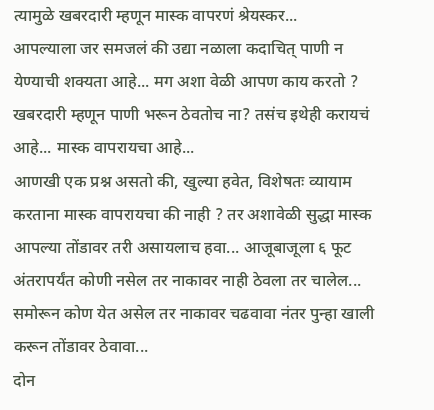त्यामुळे खबरदारी म्हणून मास्क वापरणं श्रेयस्कर...
आपल्याला जर समजलं की उद्या नळाला कदाचित् पाणी न येण्याची शक्यता आहे... मग अशा वेळी आपण काय करतो ? खबरदारी म्हणून पाणी भरून ठेवतोच ना? तसंच इथेही करायचं आहे... मास्क वापरायचा आहे...
आणखी एक प्रश्न असतो की, खुल्या हवेत, विशेषतः व्यायाम करताना मास्क वापरायचा की नाही ? तर अशावेळी सुद्धा मास्क आपल्या तोंडावर तरी असायलाच हवा... आजूबाजूला ६ फूट अंतरापर्यंत कोणी नसेल तर नाकावर नाही ठेवला तर चालेल... समोरून कोण येत असेल तर नाकावर चढवावा नंतर पुन्हा खाली करून तोंडावर ठेवावा...
दोन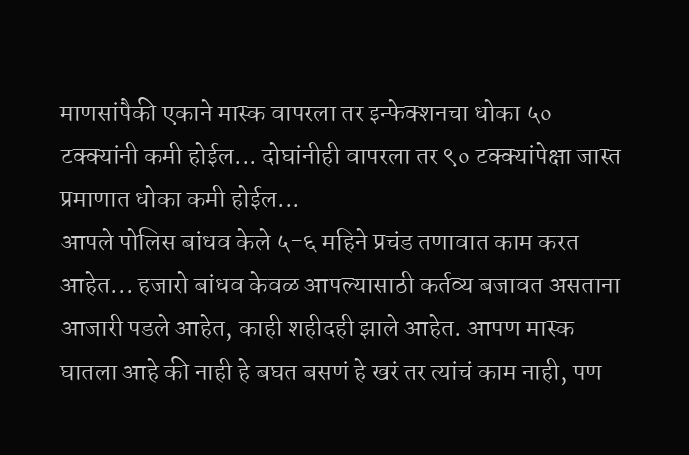माणसांपैकी एकाने मास्क वापरला तर इन्फेक्शनचा धोका ५० टक्क्यांनी कमी होईल... दोघांनीही वापरला तर ९० टक्क्यांपेक्षा जास्त प्रमाणात धोका कमी होईल...
आपले पोलिस बांधव केले ५-६ महिने प्रचंड तणावात काम करत आहेत... हजारो बांधव केवळ आपल्यासाठी कर्तव्य बजावत असताना आजारी पडले आहेत, काही शहीदही झाले आहेत. आपण मास्क घातला आहे की नाही हे बघत बसणं हे खरं तर त्यांचं काम नाही, पण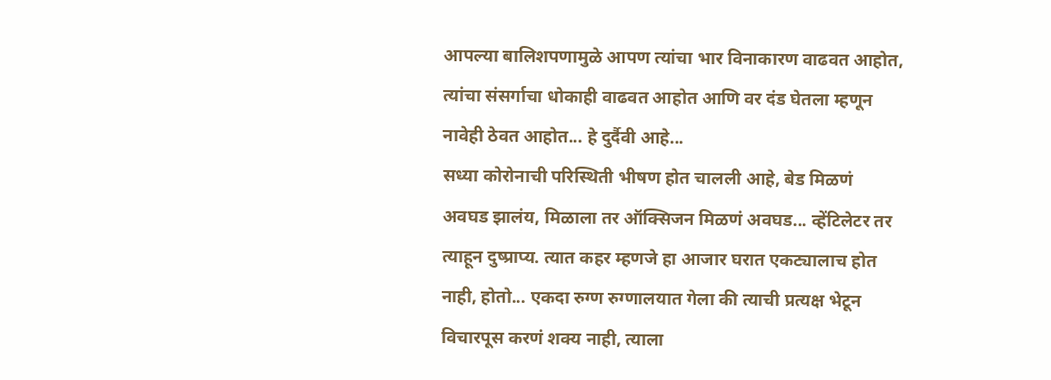आपल्या बालिशपणामुळे आपण त्यांचा भार विनाकारण वाढवत आहोत, त्यांचा संसर्गाचा धोकाही वाढवत आहोत आणि वर दंड घेतला म्हणून नावेही ठेवत आहोत... हे दुर्दैवी आहे...
सध्या कोरोनाची परिस्थिती भीषण होत चालली आहे, बेड मिळणं अवघड झालंय, मिळाला तर ऑक्सिजन मिळणं अवघड... व्हेंटिलेटर तर त्याहून दुष्प्राप्य. त्यात कहर म्हणजे हा आजार घरात एकट्यालाच होत नाही, होतो... एकदा रुग्ण रुग्णालयात गेला की त्याची प्रत्यक्ष भेटून विचारपूस करणं शक्य नाही, त्याला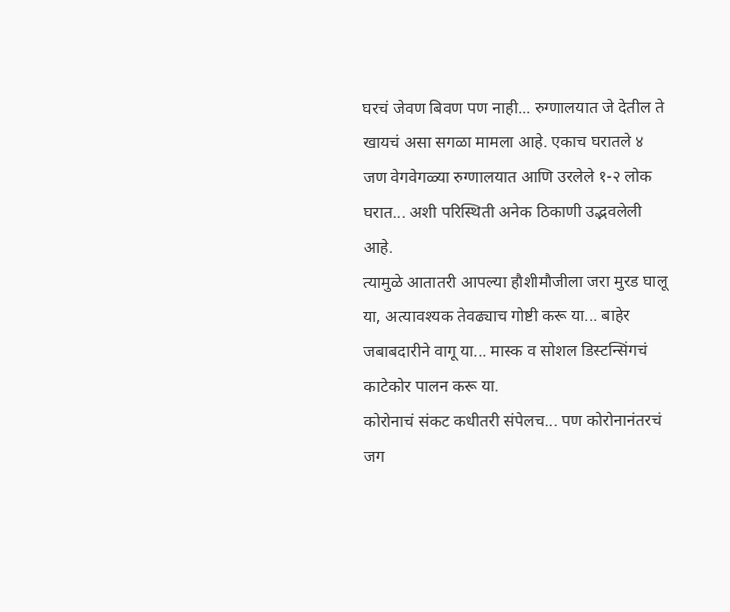घरचं जेवण बिवण पण नाही... रुग्णालयात जे देतील ते खायचं असा सगळा मामला आहे. एकाच घरातले ४ जण वेगवेगळ्या रुग्णालयात आणि उरलेले १-२ लोक घरात... अशी परिस्थिती अनेक ठिकाणी उद्भवलेली आहे.
त्यामुळे आतातरी आपल्या हौशीमौजीला जरा मुरड घालू या, अत्यावश्यक तेवढ्याच गोष्टी करू या... बाहेर जबाबदारीने वागू या... मास्क व सोशल डिस्टन्सिंगचं काटेकोर पालन करू या.
कोरोनाचं संकट कधीतरी संपेलच... पण कोरोनानंतरचं जग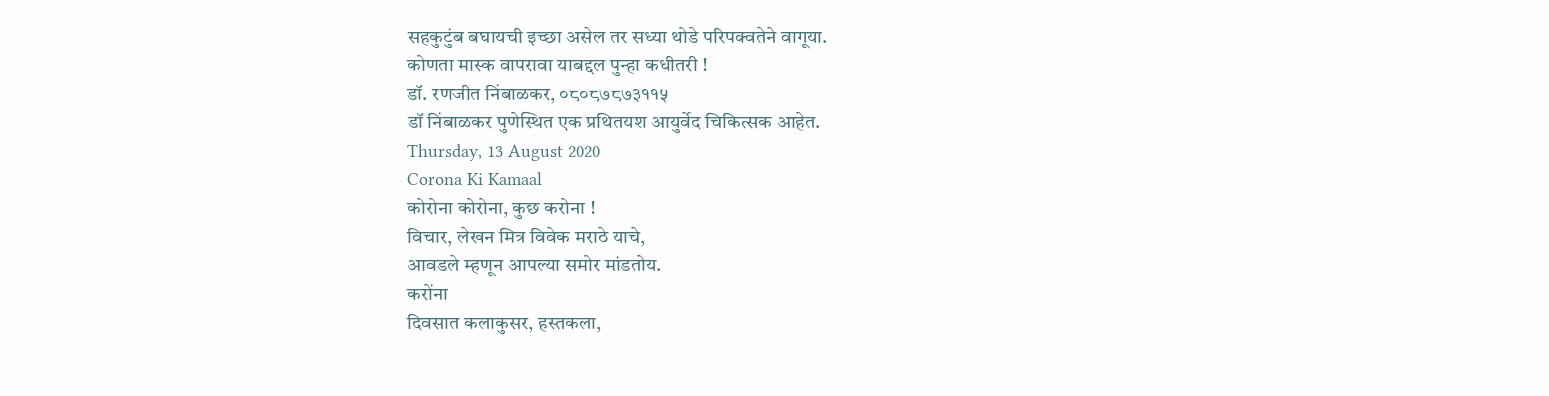सहकुटुंब बघायची इच्छा असेल तर सध्या थोडे परिपक्वतेने वागूया.
कोणता मास्क वापरावा याबद्दल पुन्हा कधीतरी !
डॉ. रणजीत निंबाळकर, ०८०८७८७३११५
डॉ निंबाळकर पुणेस्थित एक प्रथितयश आयुर्वेद चिकित्सक आहेत.
Thursday, 13 August 2020
Corona Ki Kamaal
कोरोना कोरोना, कुछ करोना !
विचार, लेखन मित्र विवेक मराठे याचे,
आवडले म्हणून आपल्या समोर मांडतोय.
करोंना
दिवसात कलाकुसर, हस्तकला,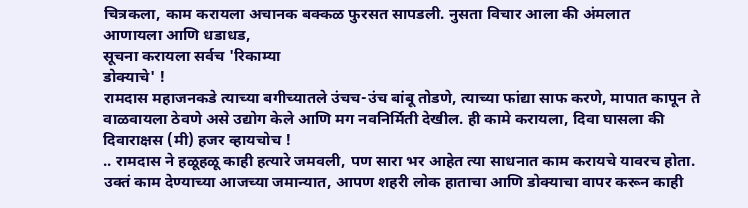चित्रकला, काम करायला अचानक बक्कळ फुरसत सापडली. नुसता विचार आला की अंमलात
आणायला आणि धडाधड,
सूचना करायला सर्वच 'रिकाम्या
डोक्याचे' !
रामदास महाजनकडे त्याच्या बगीच्यातले उंचच-उंच बांबू तोडणे, त्याच्या फांद्या साफ करणे, मापात कापून ते वाळवायला ठेवणे असे उद्योग केले आणि मग नवनिर्मिती देखील. ही कामे करायला, दिवा घासला की दिवाराक्षस (मी) हजर व्हायचोच !
.. रामदास ने हळूहळू काही हत्यारे जमवली, पण सारा भर आहेत त्या साधनात काम करायचे यावरच होता.
उक्तं काम देण्याच्या आजच्या जमान्यात, आपण शहरी लोक हाताचा आणि डोक्याचा वापर करून काही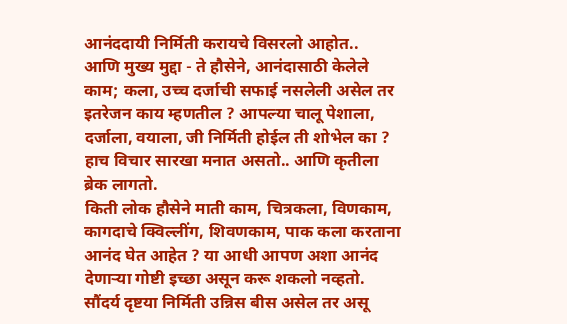आनंददायी निर्मिती करायचे विसरलो आहोत..
आणि मुख्य मुद्दा - ते हौसेने, आनंदासाठी केलेले काम; कला, उच्च दर्जाची सफाई नसलेली असेल तर इतरेजन काय म्हणतील ? आपल्या चालू पेशाला, दर्जाला, वयाला, जी निर्मिती होईल ती शोभेल का ? हाच विचार सारखा मनात असतो.. आणि कृतीला ब्रेक लागतो.
किती लोक हौसेने माती काम, चित्रकला, विणकाम, कागदाचे क्विल्लींग, शिवणकाम, पाक कला करताना आनंद घेत आहेत ? या आधी आपण अशा आनंद देणाऱ्या गोष्टी इच्छा असून करू शकलो नव्हतो. सौंदर्य दृष्टया निर्मिती उन्निस बीस असेल तर असू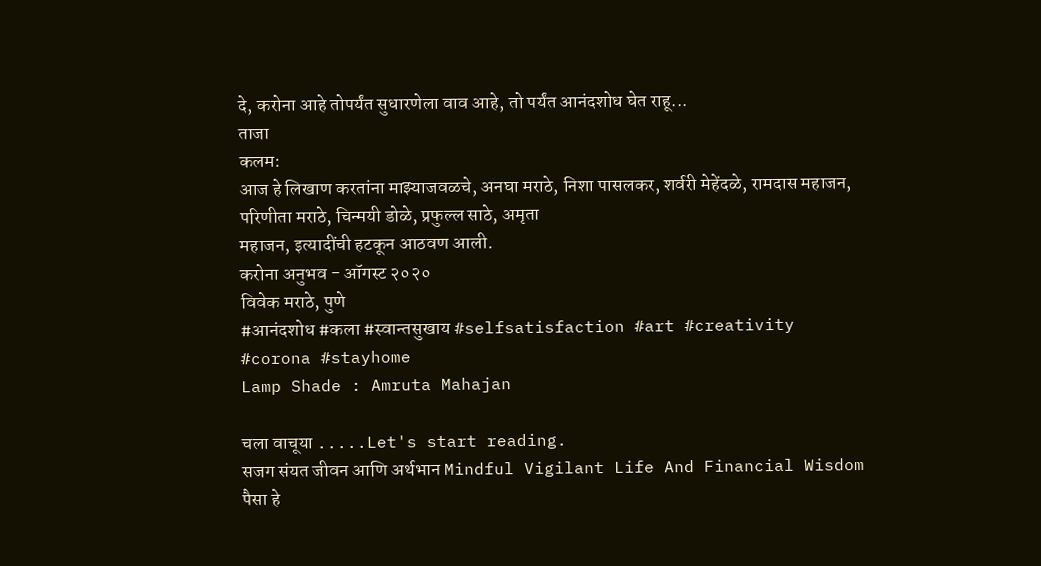दे, करोना आहे तोपर्यंत सुधारणेला वाव आहे, तो पर्यंत आनंदशोध घेत राहू...
ताजा
कलम:
आज हे लिखाण करतांना माझ्याजवळचे, अनघा मराठे, निशा पासलकर, शर्वरी मेहेंदळे, रामदास महाजन,
परिणीता मराठे, चिन्मयी डोळे, प्रफुल्ल साठे, अमृता
महाजन, इत्यादींची हटकून आठवण आली.
करोना अनुभव - ऑगस्ट २०२०
विवेक मराठे, पुणे
#आनंदशोध #कला #स्वान्तसुखाय #selfsatisfaction #art #creativity
#corona #stayhome
Lamp Shade : Amruta Mahajan

चला वाचूया .....Let's start reading.
सजग संयत जीवन आणि अर्थभान Mindful Vigilant Life And Financial Wisdom
पैसा हे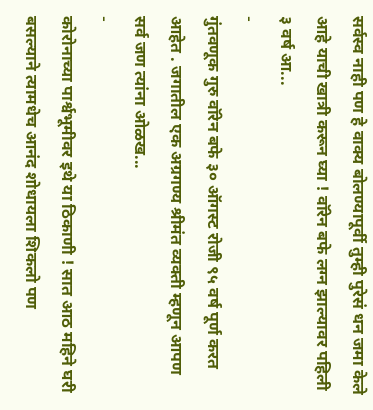सर्वस्व नाही पण हे वाक्य बोलण्यापूर्वी तुम्ही पुरेसं धन जमा केले आहे याची खात्री करून घ्या ! वॉरेन बफे लग्न झाल्यावर पहिली ३ वर्ष आ...
-
गुंतवणूक गुरु वॉरेन बफे ३० ऑगस्ट रोजी ९५ वर्ष पूर्ण करत आहेत . जगातील एक अग्रगण्य श्रीमंत व्यक्ती म्हणून आपण सर्व जण त्यांना ओळख...
-
कोरोनाच्या पार्श्वभूमीवर इथे या ठिकाणी ! सात आठ महिने घरी बसल्याने त्यामधेच आनंद शोधायला शिकलो पण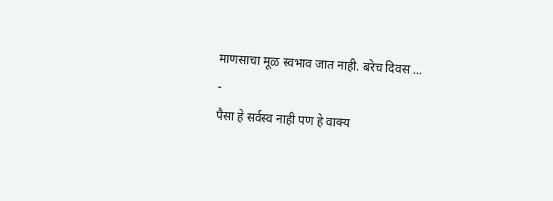माणसाचा मूळ स्वभाव जात नाही. बरेच दिवस ...
-
पैसा हे सर्वस्व नाही पण हे वाक्य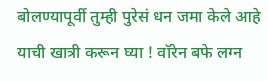बोलण्यापूर्वी तुम्ही पुरेसं धन जमा केले आहे याची खात्री करून घ्या ! वॉरेन बफे लग्न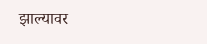झाल्यावर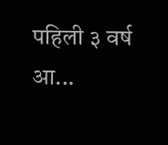पहिली ३ वर्ष आ...